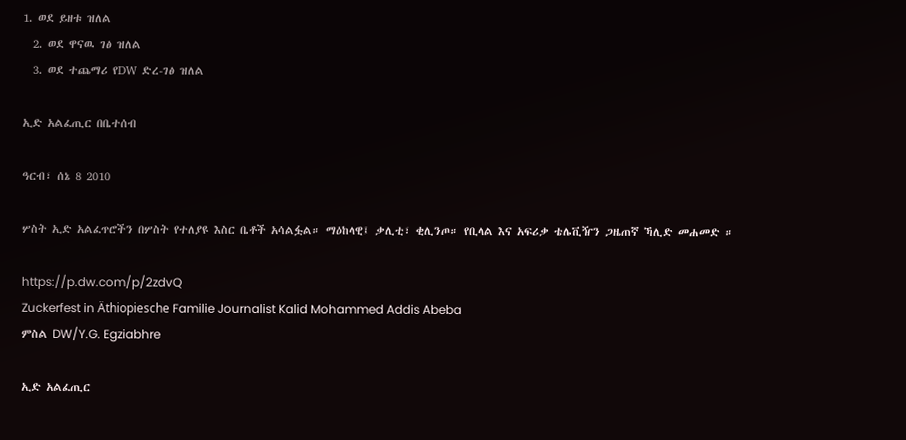1. ወደ ይዘቱ ዝለል
  2. ወደ ዋናዉ ገፅ ዝለል
  3. ወደ ተጨማሪ የDW ድረ-ገፅ ዝለል

ኢድ አልፈጢር በቤተሰብ

ዓርብ፣ ሰኔ 8 2010

ሦስት ኢድ አልፈጥሮችን በሦስት የተለያዩ እስር ቤቶች አሳልፏል። ማዕከላዊ፤ ቃሊቲ፣ ቂሊንጦ። የቢላል እና አፍሪቃ ቴሌቪዥን ጋዜጠኛ ኻሊድ መሐመድ ።

https://p.dw.com/p/2zdvQ
Zuckerfest in Äthiopiesche Familie Journalist Kalid Mohammed Addis Abeba
ምስል DW/Y.G. Egziabhre

ኢድ አልፈጢር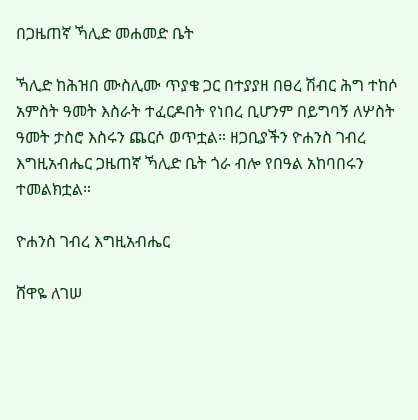በጋዜጠኛ ኻሊድ መሐመድ ቤት

ኻሊድ ከሕዝበ ሙስሊሙ ጥያቄ ጋር በተያያዘ በፀረ ሽብር ሕግ ተከሶ አምስት ዓመት እስራት ተፈርዶበት የነበረ ቢሆንም በይግባኝ ለሦስት ዓመት ታስሮ እስሩን ጨርሶ ወጥቷል። ዘጋቢያችን ዮሐንስ ገብረ እግዚአብሔር ጋዜጠኛ ኻሊድ ቤት ጎራ ብሎ የበዓል አከባበሩን ተመልክቷል።

ዮሐንስ ገብረ እግዚአብሔር

ሸዋዬ ለገሠ